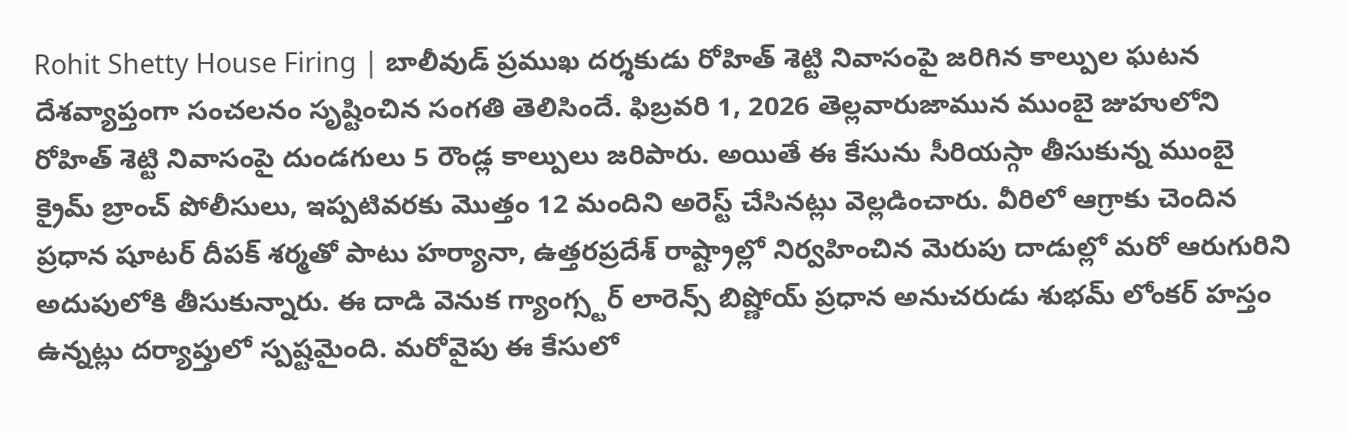Rohit Shetty House Firing | బాలీవుడ్ ప్రముఖ దర్శకుడు రోహిత్ శెట్టి నివాసంపై జరిగిన కాల్పుల ఘటన దేశవ్యాప్తంగా సంచలనం సృష్టించిన సంగతి తెలిసిందే. ఫిబ్రవరి 1, 2026 తెల్లవారుజామున ముంబై జుహులోని రోహిత్ శెట్టి నివాసంపై దుండగులు 5 రౌండ్ల కాల్పులు జరిపారు. అయితే ఈ కేసును సీరియస్గా తీసుకున్న ముంబై క్రైమ్ బ్రాంచ్ పోలీసులు, ఇప్పటివరకు మొత్తం 12 మందిని అరెస్ట్ చేసినట్లు వెల్లడించారు. వీరిలో ఆగ్రాకు చెందిన ప్రధాన షూటర్ దీపక్ శర్మతో పాటు హర్యానా, ఉత్తరప్రదేశ్ రాష్ట్రాల్లో నిర్వహించిన మెరుపు దాడుల్లో మరో ఆరుగురిని అదుపులోకి తీసుకున్నారు. ఈ దాడి వెనుక గ్యాంగ్స్టర్ లారెన్స్ బిష్ణోయ్ ప్రధాన అనుచరుడు శుభమ్ లోంకర్ హస్తం ఉన్నట్లు దర్యాప్తులో స్పష్టమైంది. మరోవైపు ఈ కేసులో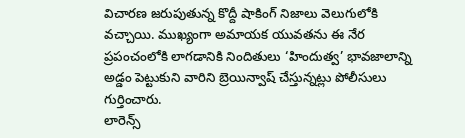విచారణ జరుపుతున్న కొద్దీ షాకింగ్ నిజాలు వెలుగులోకి వచ్చాయి. ముఖ్యంగా అమాయక యువతను ఈ నేర ప్రపంచంలోకి లాగడానికి నిందితులు ‘హిందుత్వ’ భావజాలాన్ని అడ్డం పెట్టుకుని వారిని బ్రెయిన్వాష్ చేస్తున్నట్లు పోలీసులు గుర్తించారు.
లారెన్స్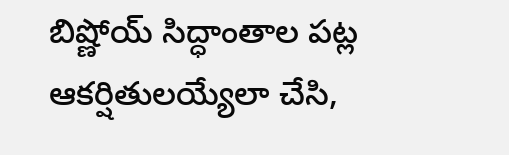బిష్ణోయ్ సిద్ధాంతాల పట్ల ఆకర్షితులయ్యేలా చేసి,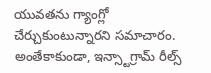యువతను గ్యాంగ్లో చేర్చుకుంటున్నారని సమాచారం. అంతేకాకుండా, ఇన్స్టాగ్రామ్ రీల్స్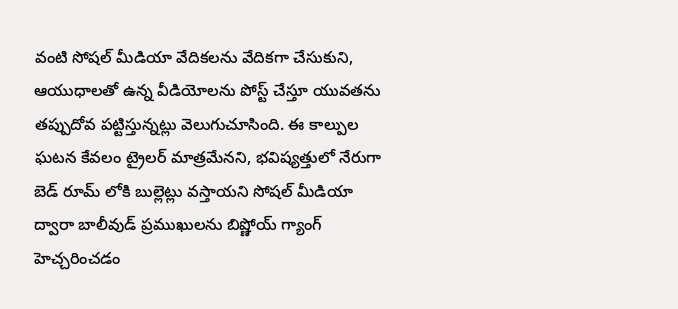వంటి సోషల్ మీడియా వేదికలను వేదికగా చేసుకుని, ఆయుధాలతో ఉన్న వీడియోలను పోస్ట్ చేస్తూ యువతను తప్పుదోవ పట్టిస్తున్నట్లు వెలుగుచూసింది. ఈ కాల్పుల ఘటన కేవలం ట్రైలర్ మాత్రమేనని, భవిష్యత్తులో నేరుగా బెడ్ రూమ్ లోకి బుల్లెట్లు వస్తాయని సోషల్ మీడియా ద్వారా బాలీవుడ్ ప్రముఖులను బిష్ణోయ్ గ్యాంగ్ హెచ్చరించడం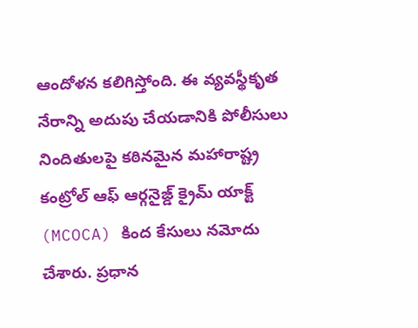ఆందోళన కలిగిస్తోంది. ఈ వ్యవస్థీకృత నేరాన్ని అదుపు చేయడానికి పోలీసులు నిందితులపై కఠినమైన మహారాష్ట్ర కంట్రోల్ ఆఫ్ ఆర్గనైజ్డ్ క్రైమ్ యాక్ట్ (MCOCA) కింద కేసులు నమోదు చేశారు. ప్రధాన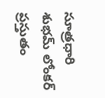సూత్రధారి శుభమ్ లోంకర్ ప్రస్తుతం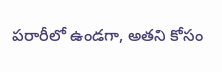పరారీలో ఉండగా, అతని కోసం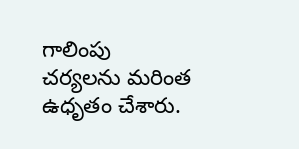గాలింపు చర్యలను మరింత ఉధృతం చేశారు.